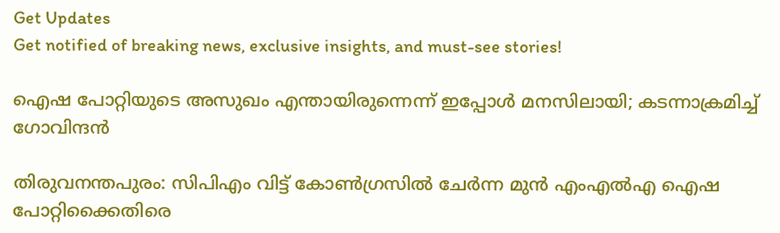Get Updates
Get notified of breaking news, exclusive insights, and must-see stories!

ഐഷ പോറ്റിയുടെ അസുഖം എന്തായിരുന്നെന്ന് ഇപ്പോള്‍ മനസിലായി; കടന്നാക്രമിച്ച് ഗോവിന്ദന്‍

തിരുവനന്തപുരം: സിപിഎം വിട്ട് കോണ്‍ഗ്രസില്‍ ചേര്‍ന്ന മുന്‍ എംഎല്‍എ ഐഷ പോറ്റിക്കൈതിരെ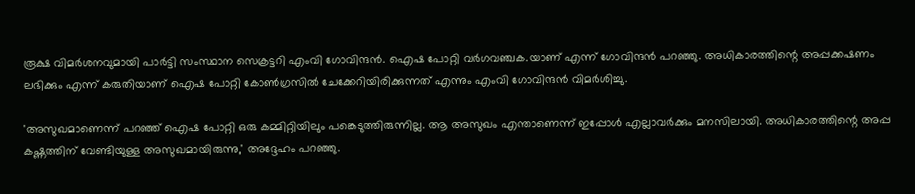രൂക്ഷ വിമര്‍ശനവുമായി പാര്‍ട്ടി സംസ്ഥാന സെക്രട്ടറി എംവി ഗോവിന്ദന്‍. ഐഷ പോറ്റി വര്‍ഗവഞ്ചക.യാണ് എന്ന് ഗോവിന്ദന്‍ പറഞ്ഞു. അധികാരത്തിന്റെ അപ്പക്കഷണം ലഭിക്കും എന്ന് കരുതിയാണ് ഐഷ പോറ്റി കോണ്‍ഗ്രസില്‍ ചേക്കേറിയിരിക്കുന്നത് എന്നും എംവി ഗോവിന്ദന്‍ വിമര്‍ശിച്ചു.

'അസുഖമാണെന്ന് പറഞ്ഞ് ഐഷ പോറ്റി ഒരു കമ്മിറ്റിയിലും പങ്കെടുത്തിരുന്നില്ല. ആ അസുഖം എന്താണെന്ന് ഇപ്പോള്‍ എല്ലാവര്‍ക്കും മനസിലായി. അധികാരത്തിന്റെ അപ്പ കഷ്ണത്തിന് വേണ്ടിയുള്ള അസുഖമായിരുന്നു,' അദ്ദേഹം പറഞ്ഞു.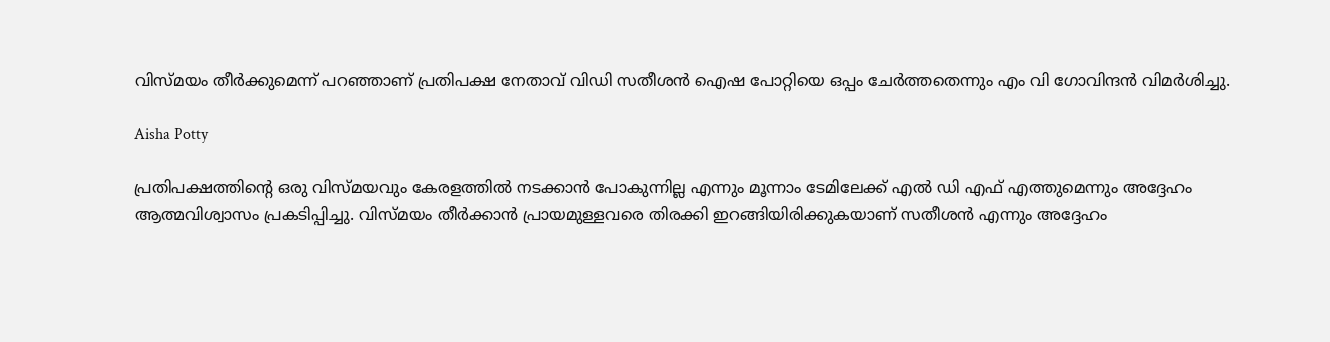വിസ്മയം തീര്‍ക്കുമെന്ന് പറഞ്ഞാണ് പ്രതിപക്ഷ നേതാവ് വിഡി സതീശന്‍ ഐഷ പോറ്റിയെ ഒപ്പം ചേര്‍ത്തതെന്നും എം വി ഗോവിന്ദന്‍ വിമര്‍ശിച്ചു.

Aisha Potty

പ്രതിപക്ഷത്തിന്റെ ഒരു വിസ്മയവും കേരളത്തില്‍ നടക്കാന്‍ പോകുന്നില്ല എന്നും മൂന്നാം ടേമിലേക്ക് എല്‍ ഡി എഫ് എത്തുമെന്നും അദ്ദേഹം ആത്മവിശ്വാസം പ്രകടിപ്പിച്ചു. വിസ്മയം തീര്‍ക്കാന്‍ പ്രായമുള്ളവരെ തിരക്കി ഇറങ്ങിയിരിക്കുകയാണ് സതീശന്‍ എന്നും അദ്ദേഹം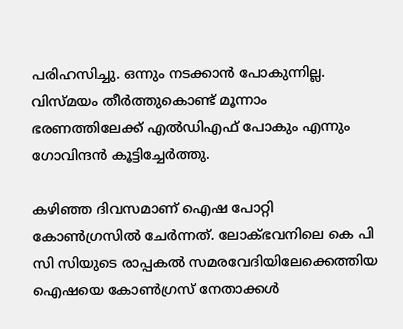പരിഹസിച്ചു. ഒന്നും നടക്കാന്‍ പോകുന്നില്ല. വിസ്മയം തീര്‍ത്തുകൊണ്ട് മൂന്നാം ഭരണത്തിലേക്ക് എല്‍ഡിഎഫ് പോകും എന്നും ഗോവിന്ദന്‍ കൂട്ടിച്ചേര്‍ത്തു.

കഴിഞ്ഞ ദിവസമാണ് ഐഷ പോറ്റി കോണ്‍ഗ്രസില്‍ ചേര്‍ന്നത്. ലോക്ഭവനിലെ കെ പി സി സിയുടെ രാപ്പകല്‍ സമരവേദിയിലേക്കെത്തിയ ഐഷയെ കോണ്‍ഗ്രസ് നേതാക്കള്‍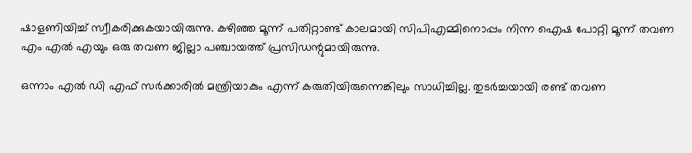ഷാളണിയിച്ച് സ്വീകരിക്കുകയായിരുന്നു. കഴിഞ്ഞ മൂന്ന് പതിറ്റാണ്ട് കാലമായി സിപിഎമ്മിനൊപ്പം നിന്ന ഐഷ പോറ്റി മൂന്ന് തവണ എം എല്‍ എയും ഒരു തവണ ജില്ലാ പഞ്ചായത്ത് പ്രസിഡന്റുമായിരുന്നു.

ഒന്നാം എല്‍ ഡി എഫ് സര്‍ക്കാരില്‍ മന്ത്രിയാകും എന്ന് കരുതിയിരുന്നെങ്കിലും സാധിച്ചില്ല. തുടര്‍ച്ചയായി രണ്ട് തവണ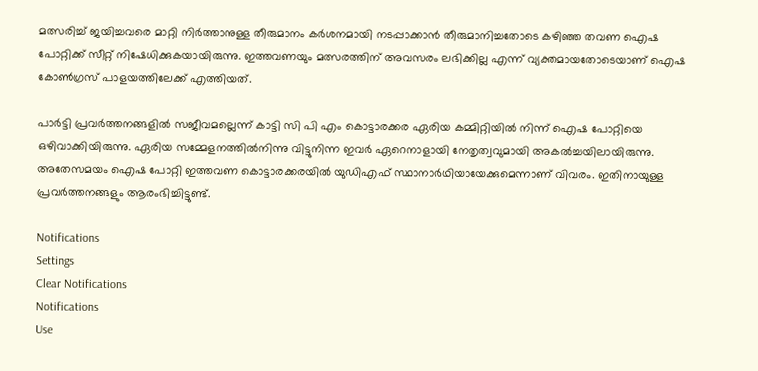മത്സരിച്ച് ജയിച്ചവരെ മാറ്റി നിര്‍ത്താനുള്ള തീരുമാനം കര്‍ശനമായി നടപ്പാക്കാന്‍ തീരുമാനിച്ചതോടെ കഴിഞ്ഞ തവണ ഐഷ പോറ്റിക്ക് സീറ്റ് നിഷേധിക്കുകയായിരുന്നു. ഇത്തവണയും മത്സരത്തിന് അവസരം ലഭിക്കില്ല എന്ന് വ്യക്തമായതോടെയാണ് ഐഷ കോണ്‍ഗ്രസ് പാളയത്തിലേക്ക് എത്തിയത്.

പാര്‍ട്ടി പ്രവര്‍ത്തനങ്ങളില്‍ സജീവമല്ലെന്ന് കാട്ടി സി പി എം കൊട്ടാരക്കര ഏരിയ കമ്മിറ്റിയില്‍ നിന്ന് ഐഷ പോറ്റിയെ ഒഴിവാക്കിയിരുന്നു. ഏരിയ സമ്മേളനത്തില്‍നിന്നു വിട്ടുനിന്ന ഇവര്‍ ഏറെനാളായി നേതൃത്വവുമായി അകല്‍ച്ചയിലായിരുന്നു. അതേസമയം ഐഷ പോറ്റി ഇത്തവണ കൊട്ടാരക്കരയില്‍ യുഡിഎഫ് സ്ഥാനാര്‍ഥിയായേക്കുമെന്നാണ് വിവരം. ഇതിനായുള്ള പ്രവര്‍ത്തനങ്ങളും ആരംഭിച്ചിട്ടുണ്ട്.

Notifications
Settings
Clear Notifications
Notifications
Use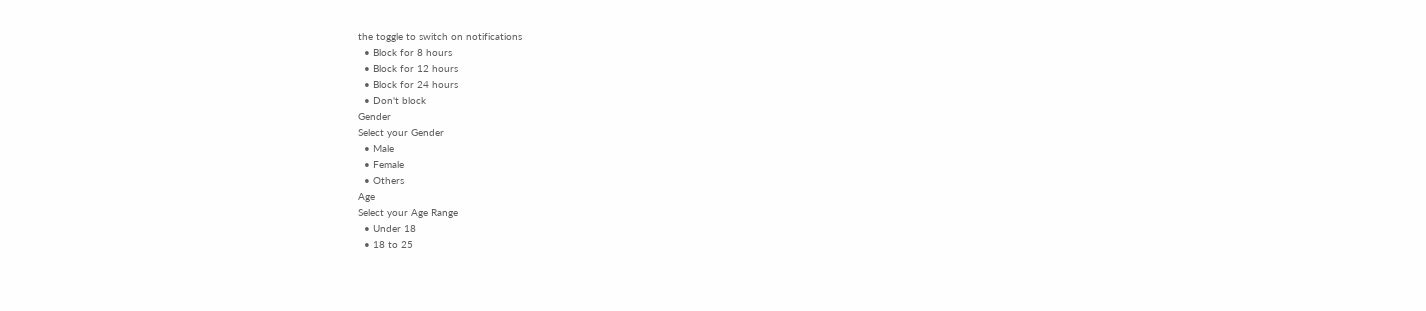the toggle to switch on notifications
  • Block for 8 hours
  • Block for 12 hours
  • Block for 24 hours
  • Don't block
Gender
Select your Gender
  • Male
  • Female
  • Others
Age
Select your Age Range
  • Under 18
  • 18 to 25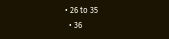• 26 to 35
  • 36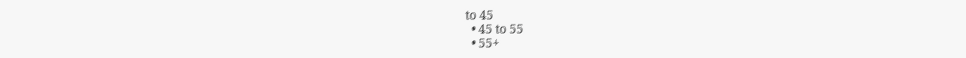to 45
  • 45 to 55
  • 55+